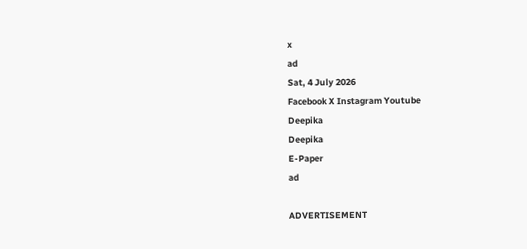x
ad
Sat, 4 July 2026
Facebook X Instagram Youtube
Deepika
Deepika
E-Paper
ad

ADVERTISEMENT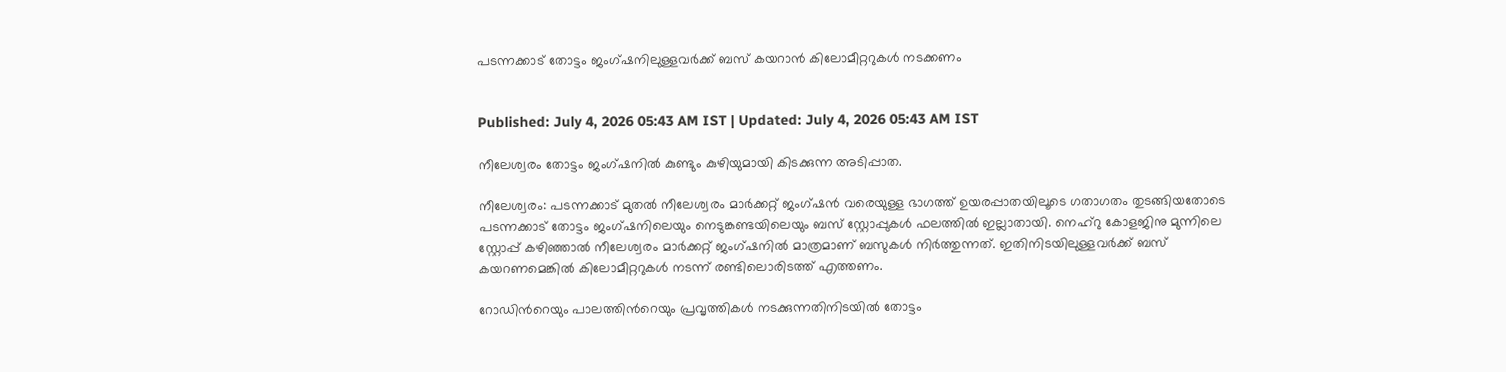പടന്നക്കാട് തോട്ടം ജംഗ്ഷനിലുള്ളവർക്ക് ബസ് കയറാൻ കിലോമീറ്ററുകൾ നടക്കണം


Published: July 4, 2026 05:43 AM IST | Updated: July 4, 2026 05:43 AM IST

നീലേശ്വരം തോട്ടം ജംഗ്ഷനിൽ കുണ്ടും കുഴിയുമായി കിടക്കുന്ന അടിപ്പാത.

നീലേശ്വരം: പടന്നക്കാട് മുതൽ നീലേശ്വരം മാർക്കറ്റ് ജംഗ്ഷൻ വരെയുള്ള ഭാഗത്ത് ഉയരപ്പാതയിലൂടെ ഗതാഗതം തുടങ്ങിയതോടെ പടന്നക്കാട് തോട്ടം ജംഗ്ഷനിലെയും നെടുങ്കണ്ടയിലെയും ബസ് സ്റ്റോപ്പുകൾ ഫലത്തിൽ ഇല്ലാതായി. നെഹ്റു കോളജിനു മുന്നിലെ സ്റ്റോപ്പ് കഴിഞ്ഞാൽ നീലേശ്വരം മാർക്കറ്റ് ജംഗ്ഷനിൽ മാത്രമാണ് ബസുകൾ നിർത്തുന്നത്. ഇതിനിടയിലുള്ളവർക്ക് ബസ് കയറണമെങ്കിൽ കിലോമീറ്ററുകൾ നടന്ന് രണ്ടിലൊരിടത്ത് എത്തണം.

റോഡിന്‍റെയും പാലത്തിന്‍റെയും പ്രവൃത്തികൾ നടക്കുന്നതിനിടയിൽ തോട്ടം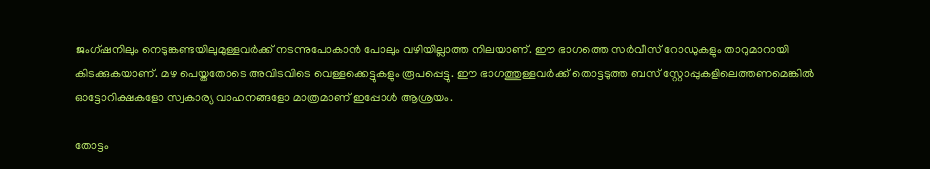ജംഗ്ഷനിലും നെടുങ്കണ്ടയിലുമുള്ളവർക്ക് നടന്നുപോകാൻ പോലും വഴിയില്ലാത്ത നിലയാണ്. ഈ ഭാഗത്തെ സർവീസ് റോഡുകളും താറുമാറായി കിടക്കുകയാണ്. മഴ പെയ്തതോടെ അവിടവിടെ വെള്ളക്കെട്ടുകളും രൂപപ്പെട്ടു. ഈ ഭാഗത്തുള്ളവർക്ക് തൊട്ടടുത്ത ബസ് സ്റ്റോപ്പുകളിലെത്തണമെങ്കിൽ ഓട്ടോറിക്ഷകളോ സ്വകാര്യ വാഹനങ്ങളോ മാത്രമാണ് ഇപ്പോൾ ആശ്രയം.

തോട്ടം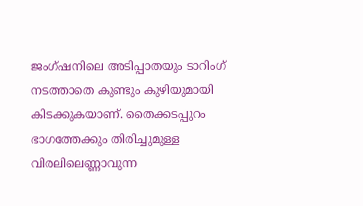ജംഗ്ഷനിലെ അടിപ്പാതയും ടാറിംഗ് നടത്താതെ കുണ്ടും കുഴിയുമായി കിടക്കുകയാണ്. തൈക്കടപ്പുറം ഭാഗത്തേക്കും തിരിച്ചുമുള്ള വിരലിലെണ്ണാവുന്ന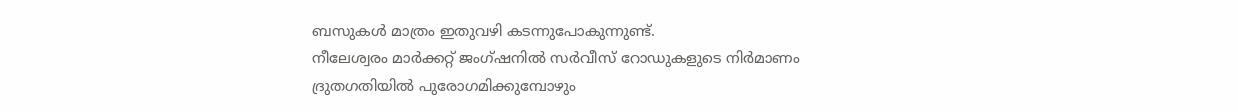ബസുകൾ മാത്രം ഇതുവഴി കടന്നുപോകുന്നുണ്ട്.
നീലേശ്വരം മാർക്കറ്റ് ജംഗ്ഷനിൽ സർവീസ് റോഡുകളുടെ നിർമാണം ദ്രുതഗതിയിൽ പുരോഗമിക്കുമ്പോഴും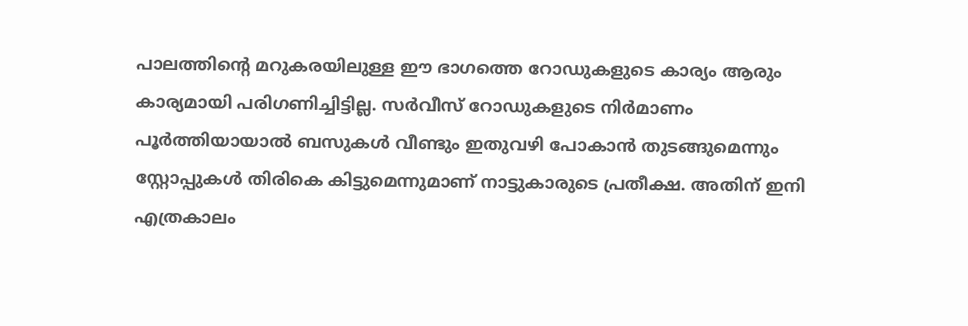പാലത്തിന്‍റെ മറുകരയിലുള്ള ഈ ഭാഗത്തെ റോഡുകളുടെ കാര്യം ആരും കാര്യമായി പരിഗണിച്ചിട്ടില്ല. സർവീസ് റോഡുകളുടെ നിർമാണം പൂർത്തിയായാൽ ബസുകൾ വീണ്ടും ഇതുവഴി പോകാൻ തുടങ്ങുമെന്നും സ്റ്റോപ്പുകൾ തിരികെ കിട്ടുമെന്നുമാണ് നാട്ടുകാരുടെ പ്രതീക്ഷ. അതിന് ഇനി എത്രകാലം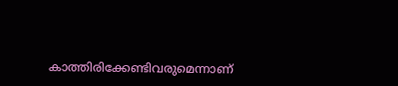കാത്തിരിക്കേണ്ടിവരുമെന്നാണ്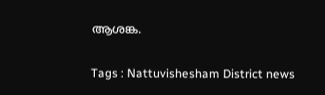ആശങ്ക.

Tags : Nattuvishesham District news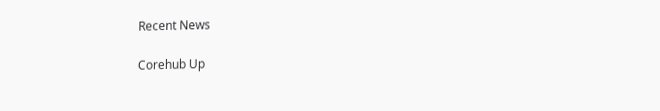Recent News

Corehub Up